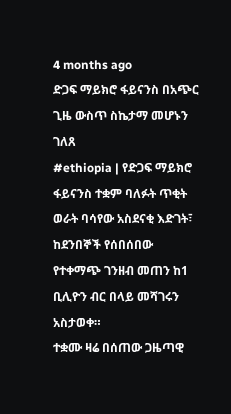4 months ago
ድጋፍ ማይክሮ ፋይናንስ በአጭር ጊዜ ውስጥ ስኬታማ መሆኑን ገለጸ
#ethiopia | የድጋፍ ማይክሮ ፋይናንስ ተቋም ባለፉት ጥቂት ወራት ባሳየው አስደናቂ እድገት፣ ከደንበኞች የሰበሰበው የተቀማጭ ገንዘብ መጠን ከ1 ቢሊዮን ብር በላይ መሻገሩን አስታወቀ።
ተቋሙ ዛሬ በሰጠው ጋዜጣዊ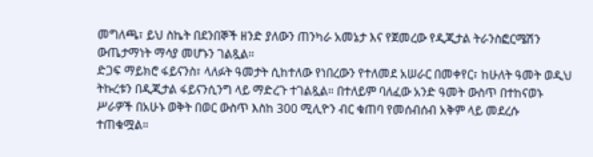መግለጫ፣ ይህ ስኬት በደንበኞች ዘንድ ያለውን ጠንካራ አመኔታ እና የጀመረው የዲጂታል ትራንስፎርሜሽን ውጤታማነት ማሳያ መሆኑን ገልጿል።
ድጋፍ ማይክሮ ፋይናንስ፣ ላለፉት ዓመታት ሲከተለው የነበረውን የተለመደ አሠራር በመቀየር፣ ከሁለት ዓመት ወዲህ ትኩረቱን በዲጂታል ፋይናንሲንግ ላይ ማድረጉ ተገልጿል። በተለይም ባለፈው አንድ ዓመት ውስጥ በተከናወኑ ሥራዎች በአሁኑ ወቅት በወር ውስጥ እስከ 300 ሚሊዮን ብር ቁጠባ የመሰብሰብ አቅም ላይ መደረሱ ተጠቁሟል።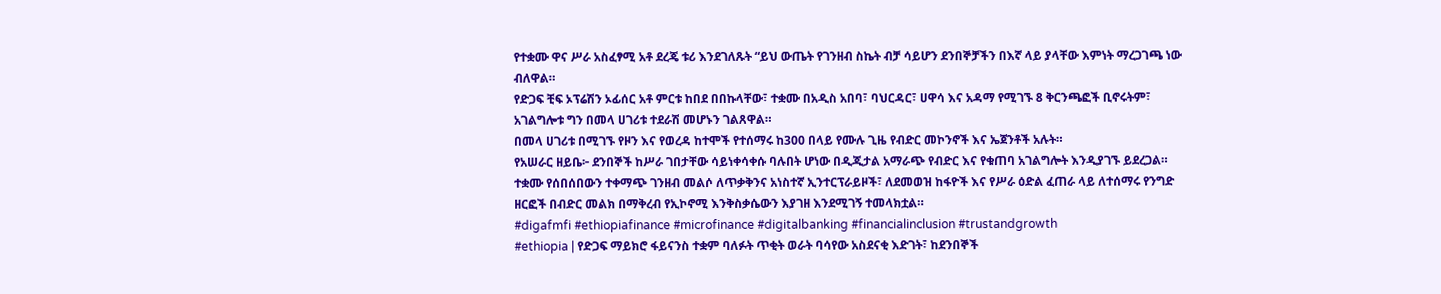የተቋሙ ዋና ሥራ አስፈፃሚ አቶ ደረጄ ቱሪ እንደገለጹት “ይህ ውጤት የገንዘብ ስኬት ብቻ ሳይሆን ደንበኞቻችን በእኛ ላይ ያላቸው እምነት ማረጋገጫ ነው ብለዋል።
የድጋፍ ቺፍ ኦፕሬሽን ኦፊሰር አቶ ምርቱ ከበደ በበኩላቸው፣ ተቋሙ በአዲስ አበባ፣ ባህርዳር፣ ሀዋሳ እና አዳማ የሚገኙ 8 ቅርንጫፎች ቢኖሩትም፣ አገልግሎቱ ግን በመላ ሀገሪቱ ተደራሽ መሆኑን ገልጸዋል።
በመላ ሀገሪቱ በሚገኙ የዞን እና የወረዳ ከተሞች የተሰማሩ ከ300 በላይ የሙሉ ጊዜ የብድር መኮንኖች እና ኤጀንቶች አሉት።
የአሠራር ዘይቤ፦ ደንበኞች ከሥራ ገበታቸው ሳይነቀሳቀሱ ባሉበት ሆነው በዲጂታል አማራጭ የብድር እና የቁጠባ አገልግሎት እንዲያገኙ ይደረጋል።
ተቋሙ የሰበሰበውን ተቀማጭ ገንዘብ መልሶ ለጥቃቅንና አነስተኛ ኢንተርፕራይዞች፣ ለደመወዝ ከፋዮች እና የሥራ ዕድል ፈጠራ ላይ ለተሰማሩ የንግድ ዘርፎች በብድር መልክ በማቅረብ የኢኮኖሚ እንቅስቃሴውን እያገዘ እንደሚገኝ ተመላክቷል።
#digafmfi #ethiopiafinance #microfinance #digitalbanking #financialinclusion #trustandgrowth
#ethiopia | የድጋፍ ማይክሮ ፋይናንስ ተቋም ባለፉት ጥቂት ወራት ባሳየው አስደናቂ እድገት፣ ከደንበኞች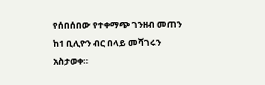የሰበሰበው የተቀማጭ ገንዘብ መጠን ከ1 ቢሊዮን ብር በላይ መሻገሩን አስታወቀ።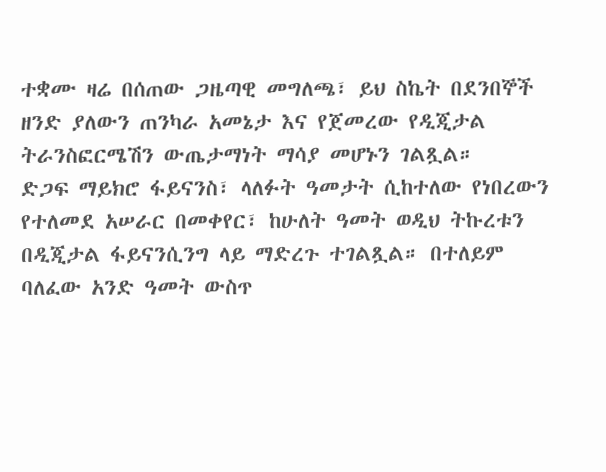ተቋሙ ዛሬ በሰጠው ጋዜጣዊ መግለጫ፣ ይህ ስኬት በደንበኞች ዘንድ ያለውን ጠንካራ አመኔታ እና የጀመረው የዲጂታል ትራንስፎርሜሽን ውጤታማነት ማሳያ መሆኑን ገልጿል።
ድጋፍ ማይክሮ ፋይናንስ፣ ላለፉት ዓመታት ሲከተለው የነበረውን የተለመደ አሠራር በመቀየር፣ ከሁለት ዓመት ወዲህ ትኩረቱን በዲጂታል ፋይናንሲንግ ላይ ማድረጉ ተገልጿል። በተለይም ባለፈው አንድ ዓመት ውስጥ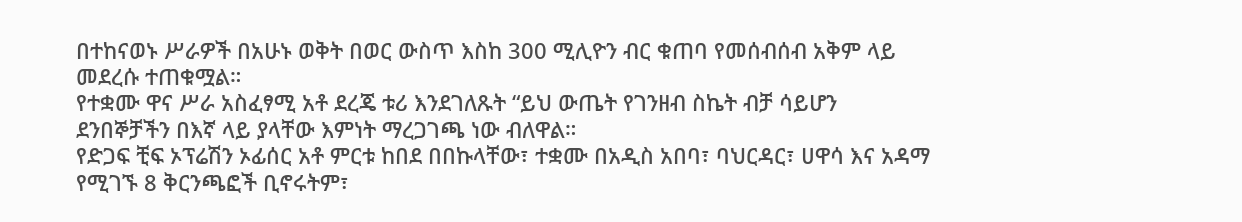በተከናወኑ ሥራዎች በአሁኑ ወቅት በወር ውስጥ እስከ 300 ሚሊዮን ብር ቁጠባ የመሰብሰብ አቅም ላይ መደረሱ ተጠቁሟል።
የተቋሙ ዋና ሥራ አስፈፃሚ አቶ ደረጄ ቱሪ እንደገለጹት “ይህ ውጤት የገንዘብ ስኬት ብቻ ሳይሆን ደንበኞቻችን በእኛ ላይ ያላቸው እምነት ማረጋገጫ ነው ብለዋል።
የድጋፍ ቺፍ ኦፕሬሽን ኦፊሰር አቶ ምርቱ ከበደ በበኩላቸው፣ ተቋሙ በአዲስ አበባ፣ ባህርዳር፣ ሀዋሳ እና አዳማ የሚገኙ 8 ቅርንጫፎች ቢኖሩትም፣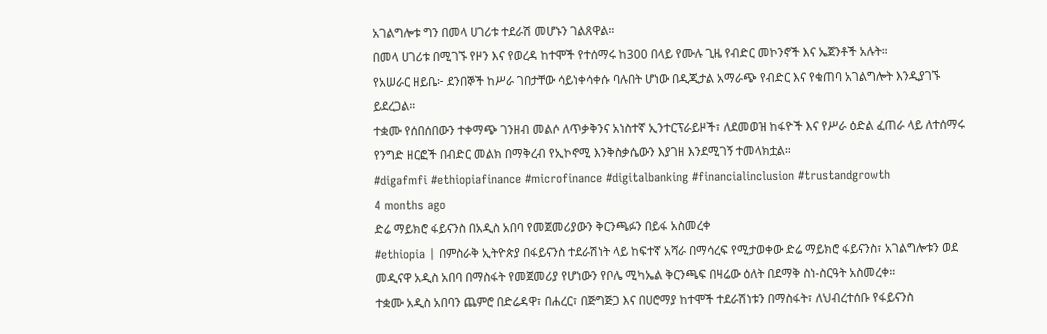አገልግሎቱ ግን በመላ ሀገሪቱ ተደራሽ መሆኑን ገልጸዋል።
በመላ ሀገሪቱ በሚገኙ የዞን እና የወረዳ ከተሞች የተሰማሩ ከ300 በላይ የሙሉ ጊዜ የብድር መኮንኖች እና ኤጀንቶች አሉት።
የአሠራር ዘይቤ፦ ደንበኞች ከሥራ ገበታቸው ሳይነቀሳቀሱ ባሉበት ሆነው በዲጂታል አማራጭ የብድር እና የቁጠባ አገልግሎት እንዲያገኙ ይደረጋል።
ተቋሙ የሰበሰበውን ተቀማጭ ገንዘብ መልሶ ለጥቃቅንና አነስተኛ ኢንተርፕራይዞች፣ ለደመወዝ ከፋዮች እና የሥራ ዕድል ፈጠራ ላይ ለተሰማሩ የንግድ ዘርፎች በብድር መልክ በማቅረብ የኢኮኖሚ እንቅስቃሴውን እያገዘ እንደሚገኝ ተመላክቷል።
#digafmfi #ethiopiafinance #microfinance #digitalbanking #financialinclusion #trustandgrowth
4 months ago
ድሬ ማይክሮ ፋይናንስ በአዲስ አበባ የመጀመሪያውን ቅርንጫፉን በይፋ አስመረቀ
#ethiopia | በምስራቅ ኢትዮጵያ በፋይናንስ ተደራሽነት ላይ ከፍተኛ አሻራ በማሳረፍ የሚታወቀው ድሬ ማይክሮ ፋይናንስ፣ አገልግሎቱን ወደ መዲናዋ አዲስ አበባ በማስፋት የመጀመሪያ የሆነውን የቦሌ ሚካኤል ቅርንጫፍ በዛሬው ዕለት በደማቅ ስነ-ስርዓት አስመረቀ።
ተቋሙ አዲስ አበባን ጨምሮ በድሬዳዋ፣ በሐረር፣ በጅግጅጋ እና በሀሮማያ ከተሞች ተደራሽነቱን በማስፋት፣ ለህብረተሰቡ የፋይናንስ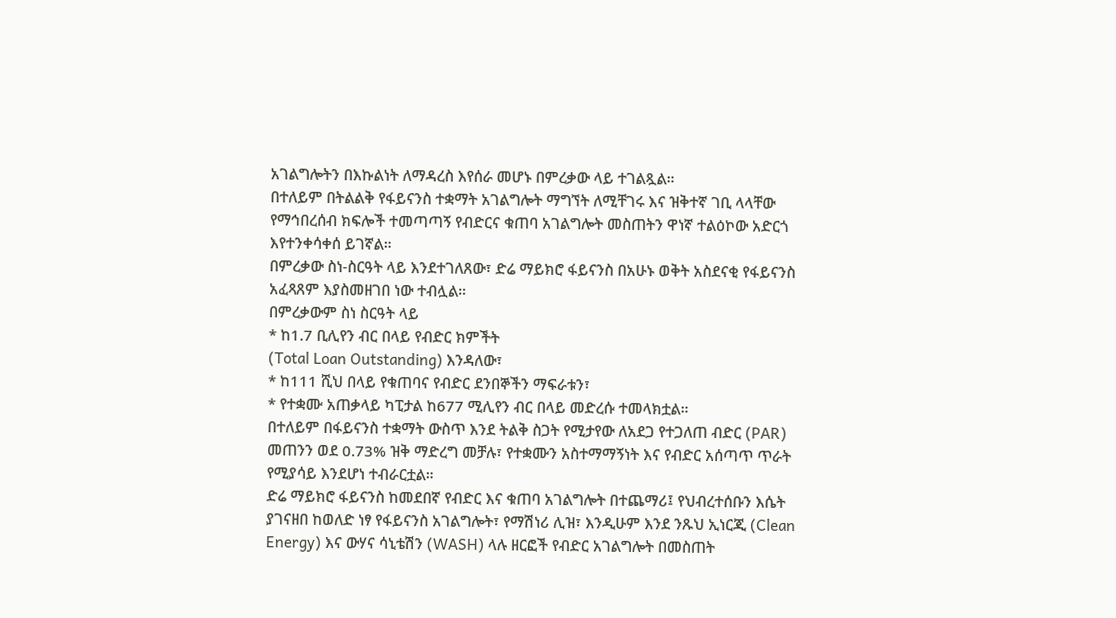አገልግሎትን በእኩልነት ለማዳረስ እየሰራ መሆኑ በምረቃው ላይ ተገልጿል።
በተለይም በትልልቅ የፋይናንስ ተቋማት አገልግሎት ማግኘት ለሚቸገሩ እና ዝቅተኛ ገቢ ላላቸው የማኅበረሰብ ክፍሎች ተመጣጣኝ የብድርና ቁጠባ አገልግሎት መስጠትን ዋነኛ ተልዕኮው አድርጎ እየተንቀሳቀሰ ይገኛል።
በምረቃው ስነ-ስርዓት ላይ እንደተገለጸው፣ ድሬ ማይክሮ ፋይናንስ በአሁኑ ወቅት አስደናቂ የፋይናንስ አፈጻጸም እያስመዘገበ ነው ተብሏል።
በምረቃውም ስነ ስርዓት ላይ
* ከ1.7 ቢሊየን ብር በላይ የብድር ክምችት
(Total Loan Outstanding) እንዳለው፣
* ከ111 ሺህ በላይ የቁጠባና የብድር ደንበኞችን ማፍራቱን፣
* የተቋሙ አጠቃላይ ካፒታል ከ677 ሚሊየን ብር በላይ መድረሱ ተመላክቷል።
በተለይም በፋይናንስ ተቋማት ውስጥ እንደ ትልቅ ስጋት የሚታየው ለአደጋ የተጋለጠ ብድር (PAR) መጠንን ወደ 0.73% ዝቅ ማድረግ መቻሉ፣ የተቋሙን አስተማማኝነት እና የብድር አሰጣጥ ጥራት የሚያሳይ እንደሆነ ተብራርቷል።
ድሬ ማይክሮ ፋይናንስ ከመደበኛ የብድር እና ቁጠባ አገልግሎት በተጨማሪ፤ የህብረተሰቡን እሴት ያገናዘበ ከወለድ ነፃ የፋይናንስ አገልግሎት፣ የማሽነሪ ሊዝ፣ እንዲሁም እንደ ንጹህ ኢነርጂ (Clean Energy) እና ውሃና ሳኒቴሽን (WASH) ላሉ ዘርፎች የብድር አገልግሎት በመስጠት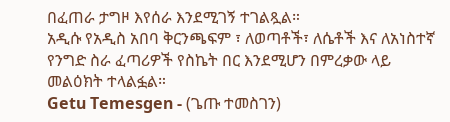በፈጠራ ታግዞ እየሰራ እንደሚገኝ ተገልጿል።
አዲሱ የአዲስ አበባ ቅርንጫፍም ፣ ለወጣቶች፣ ለሴቶች እና ለአነስተኛ የንግድ ስራ ፈጣሪዎች የስኬት በር እንደሚሆን በምረቃው ላይ መልዕክት ተላልፏል።
Getu Temesgen - (ጌጡ ተመስገን)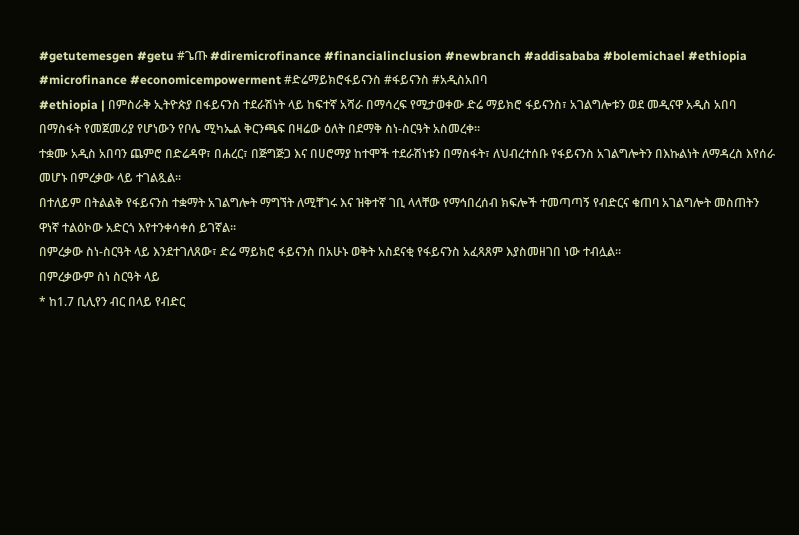#getutemesgen #getu #ጌጡ #diremicrofinance #financialinclusion #newbranch #addisababa #bolemichael #ethiopia #microfinance #economicempowerment #ድሬማይክሮፋይናንስ #ፋይናንስ #አዲስአበባ
#ethiopia | በምስራቅ ኢትዮጵያ በፋይናንስ ተደራሽነት ላይ ከፍተኛ አሻራ በማሳረፍ የሚታወቀው ድሬ ማይክሮ ፋይናንስ፣ አገልግሎቱን ወደ መዲናዋ አዲስ አበባ በማስፋት የመጀመሪያ የሆነውን የቦሌ ሚካኤል ቅርንጫፍ በዛሬው ዕለት በደማቅ ስነ-ስርዓት አስመረቀ።
ተቋሙ አዲስ አበባን ጨምሮ በድሬዳዋ፣ በሐረር፣ በጅግጅጋ እና በሀሮማያ ከተሞች ተደራሽነቱን በማስፋት፣ ለህብረተሰቡ የፋይናንስ አገልግሎትን በእኩልነት ለማዳረስ እየሰራ መሆኑ በምረቃው ላይ ተገልጿል።
በተለይም በትልልቅ የፋይናንስ ተቋማት አገልግሎት ማግኘት ለሚቸገሩ እና ዝቅተኛ ገቢ ላላቸው የማኅበረሰብ ክፍሎች ተመጣጣኝ የብድርና ቁጠባ አገልግሎት መስጠትን ዋነኛ ተልዕኮው አድርጎ እየተንቀሳቀሰ ይገኛል።
በምረቃው ስነ-ስርዓት ላይ እንደተገለጸው፣ ድሬ ማይክሮ ፋይናንስ በአሁኑ ወቅት አስደናቂ የፋይናንስ አፈጻጸም እያስመዘገበ ነው ተብሏል።
በምረቃውም ስነ ስርዓት ላይ
* ከ1.7 ቢሊየን ብር በላይ የብድር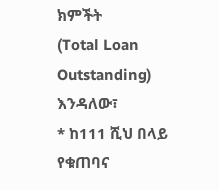ክምችት
(Total Loan Outstanding) እንዳለው፣
* ከ111 ሺህ በላይ የቁጠባና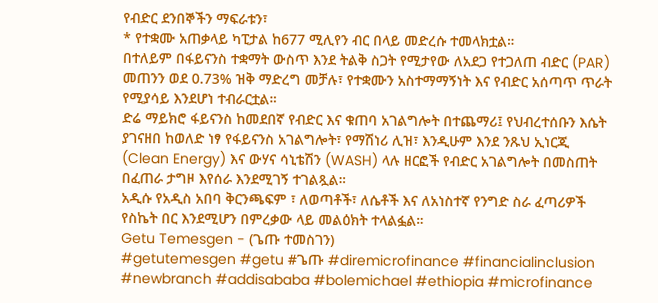የብድር ደንበኞችን ማፍራቱን፣
* የተቋሙ አጠቃላይ ካፒታል ከ677 ሚሊየን ብር በላይ መድረሱ ተመላክቷል።
በተለይም በፋይናንስ ተቋማት ውስጥ እንደ ትልቅ ስጋት የሚታየው ለአደጋ የተጋለጠ ብድር (PAR) መጠንን ወደ 0.73% ዝቅ ማድረግ መቻሉ፣ የተቋሙን አስተማማኝነት እና የብድር አሰጣጥ ጥራት የሚያሳይ እንደሆነ ተብራርቷል።
ድሬ ማይክሮ ፋይናንስ ከመደበኛ የብድር እና ቁጠባ አገልግሎት በተጨማሪ፤ የህብረተሰቡን እሴት ያገናዘበ ከወለድ ነፃ የፋይናንስ አገልግሎት፣ የማሽነሪ ሊዝ፣ እንዲሁም እንደ ንጹህ ኢነርጂ (Clean Energy) እና ውሃና ሳኒቴሽን (WASH) ላሉ ዘርፎች የብድር አገልግሎት በመስጠት በፈጠራ ታግዞ እየሰራ እንደሚገኝ ተገልጿል።
አዲሱ የአዲስ አበባ ቅርንጫፍም ፣ ለወጣቶች፣ ለሴቶች እና ለአነስተኛ የንግድ ስራ ፈጣሪዎች የስኬት በር እንደሚሆን በምረቃው ላይ መልዕክት ተላልፏል።
Getu Temesgen - (ጌጡ ተመስገን)
#getutemesgen #getu #ጌጡ #diremicrofinance #financialinclusion #newbranch #addisababa #bolemichael #ethiopia #microfinance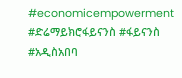#economicempowerment #ድሬማይክሮፋይናንስ #ፋይናንስ #አዲስአበባ